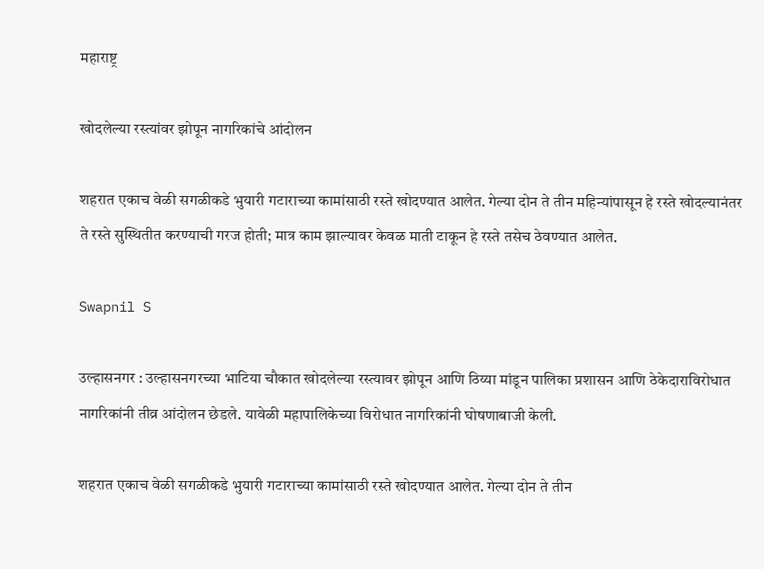महाराष्ट्र

खोदलेल्या रस्त्यांवर झोपून नागरिकांचे आंदोलन

शहरात एकाच वेळी सगळीकडे भुयारी गटाराच्या कामांसाठी रस्ते खोदण्यात आलेत. गेल्या दोन ते तीन महिन्यांपासून हे रस्ते खोदल्यानंतर ते रस्ते सुस्थितीत करण्याची गरज होती; मात्र काम झाल्यावर केवळ माती टाकून हे रस्ते तसेच ठेवण्यात आलेत.

Swapnil S

उल्हासनगर : उल्हासनगरच्या भाटिया चौकात खोदलेल्या रस्त्यावर झोपून आणि ठिय्या मांडून पालिका प्रशासन आणि ठेकेदाराविरोधात नागरिकांनी तीव्र आंदोलन छेडले. यावेळी महापालिकेच्या विरोधात नागरिकांनी घोषणाबाजी केली.

शहरात एकाच वेळी सगळीकडे भुयारी गटाराच्या कामांसाठी रस्ते खोदण्यात आलेत. गेल्या दोन ते तीन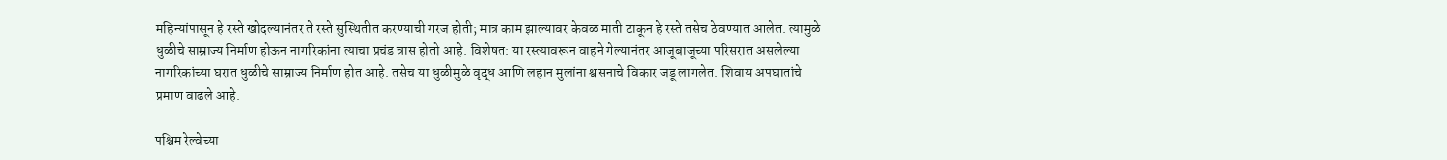महिन्यांपासून हे रस्ते खोदल्यानंतर ते रस्ते सुस्थितीत करण्याची गरज होती; मात्र काम झाल्यावर केवळ माती टाकून हे रस्ते तसेच ठेवण्यात आलेत. त्यामुळे धुळीचे साम्राज्य निर्माण होऊन नागरिकांना त्याचा प्रचंड त्रास होतो आहे. विशेषत: या रस्त्यावरून वाहने गेल्यानंतर आजूबाजूच्या परिसरात असलेल्या नागरिकांच्या घरात धुळीचे साम्राज्य निर्माण होत आहे. तसेच या धुळीमुळे वृद्ध आणि लहान मुलांना श्वसनाचे विकार जडू लागलेत. शिवाय अपघातांचे प्रमाण वाढले आहे.

पश्चिम रेल्वेच्या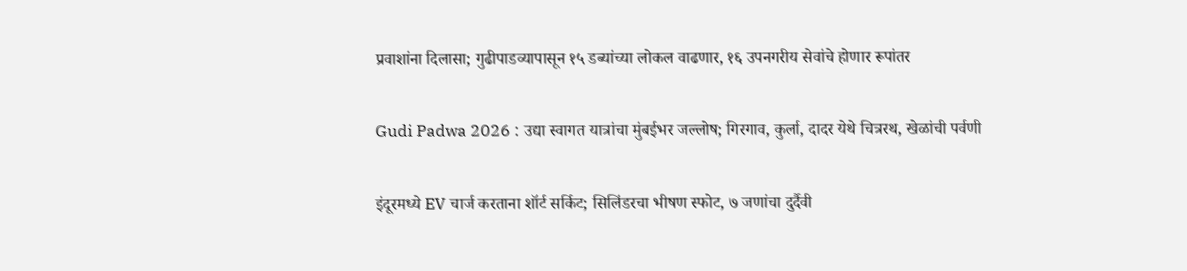प्रवाशांना दिलासा; गुढीपाडव्यापासून १५ डब्यांच्या लोकल वाढणार, १६ उपनगरीय सेवांचे होणार रूपांतर

Gudi Padwa 2026 : उद्या स्वागत यात्रांचा मुंबईभर जल्लोष; गिरगाव, कुर्ला, दादर येथे चित्ररथ, खेळांची पर्वणी

इंदूरमध्ये EV चार्ज करताना शॉर्ट सर्किट; सिलिंडरचा भीषण स्फोट, ७ जणांचा दुर्दैवी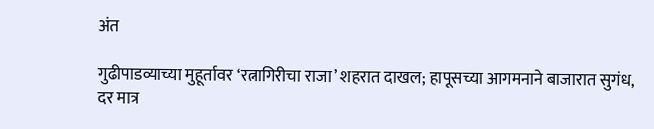अंत

गुढीपाडव्याच्या मुहूर्तावर ‘रत्नागिरीचा राजा’ शहरात दाखल; हापूसच्या आगमनाने बाजारात सुगंध, दर मात्र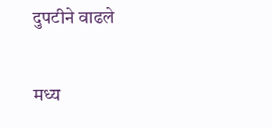दुपटीने वाढले

मध्य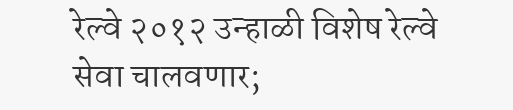रेल्वे २०१२ उन्हाळी विशेष रेल्वे सेवा चालवणार;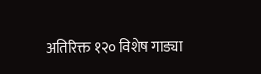अतिरिक्त १२० विशेष गाड्या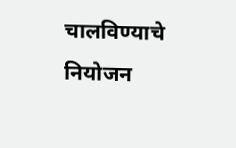चालविण्याचे नियोजन